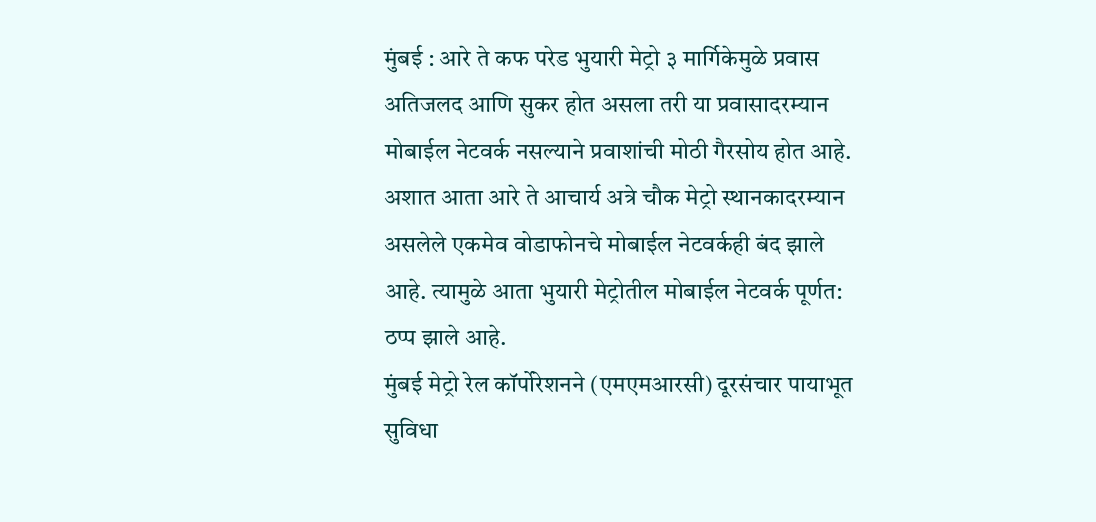मुंबई : आरे ते कफ परेड भुयारी मेट्रो ३ मार्गिकेमुळे प्रवास अतिजलद आणि सुकर होत असला तरी या प्रवासादरम्यान मोबाईल नेटवर्क नसल्याने प्रवाशांची मोठी गैरसोय होत आहे. अशात आता आरे ते आचार्य अत्रे चौक मेट्रो स्थानकादरम्यान असलेले एकमेव वोडाफोनचे मोबाईल नेटवर्कही बंद झाले आहे. त्यामुळे आता भुयारी मेट्रोतील मोबाईल नेटवर्क पूर्णत: ठप्प झाले आहे.
मुंबई मेट्रो रेल कॉर्पोरेशनने (एमएमआरसी) दूरसंचार पायाभूत सुविधा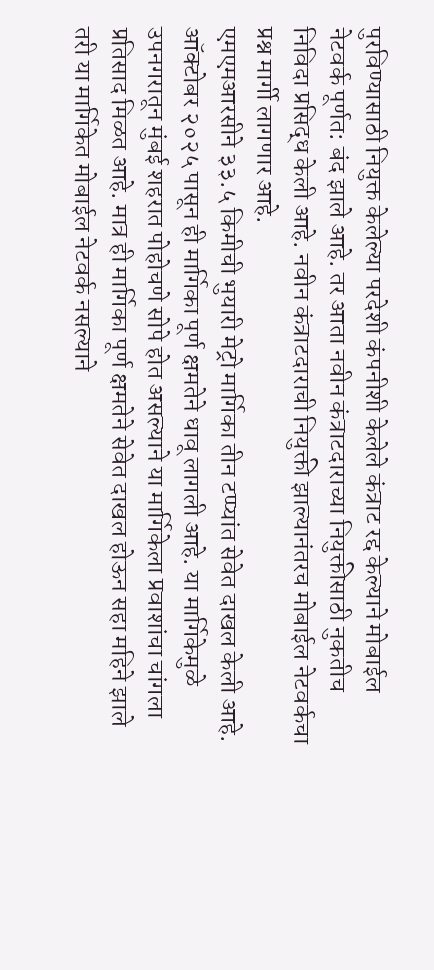पुरविण्यासाठी नियुक्त केलेल्या परदेशी कंपनीशी केलेले कंत्राट रद्द केल्याने मोबाईल नेटवर्क पूर्णत: बंद झाले आहे. तर आता नवीन कंत्राटदाराच्या नियुक्तीसाठी नुकतीच निविदा प्रसिद्ध केली आहे. नवीन कंत्राटदाराची नियुक्ती झाल्यानंतरच मोबाईल नेटवर्कचा प्रश्न मार्गी लागणार आहे.
एमएमआरसीने ३३.५ किमीची भुयारी मेट्रो मार्गिका तीन टप्प्यांत सेवेत दाखल केली आहे. ऑक्टोबर २०२५ पासून ही मार्गिका पूर्ण क्षमतेने धावू लागली आहे. या मार्गिकेमुळे उपनगरातून मुंबई शहरात पोहोचणे सोपे होत असल्याने या मार्गिकेला प्रवाशांचा चांगला प्रतिसाद मिळत आहे. मात्र ही मार्गिका पूर्ण क्षमतेने सेवेत दाखल होऊन सहा महिने झाले तरी या मार्गिकेत मोबाईल नेटवर्क नसल्याने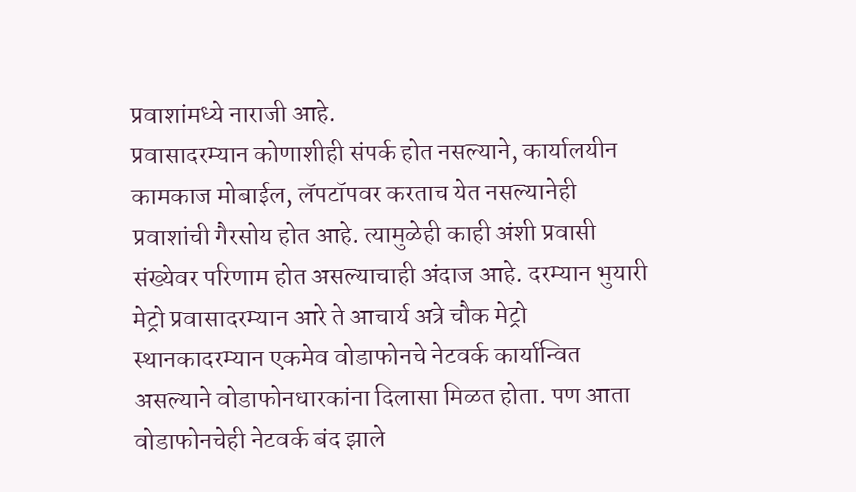प्रवाशांमध्ये नाराजी आहे.
प्रवासादरम्यान कोणाशीही संपर्क होत नसल्याने, कार्यालयीन कामकाज मोबाईल, लॅपटॉपवर करताच येत नसल्यानेही प्रवाशांची गैरसोय होत आहे. त्यामुळेही काही अंशी प्रवासी संख्येवर परिणाम होत असल्याचाही अंदाज आहे. दरम्यान भुयारी मेट्रो प्रवासादरम्यान आरे ते आचार्य अत्रे चौक मेट्रो स्थानकादरम्यान एकमेव वोडाफोनचे नेटवर्क कार्यान्वित असल्याने वोडाफोनधारकांना दिलासा मिळत होता. पण आता वोडाफोनचेही नेटवर्क बंद झाले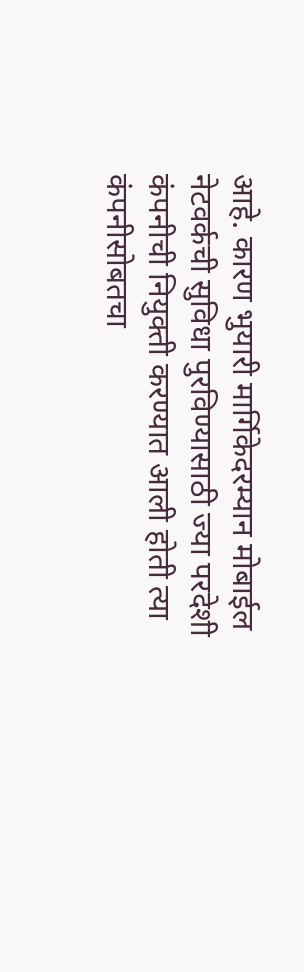आहे. कारण भुयारी मार्गिकेदरम्यान मोबाईल नेटवर्कची सुविधा पुरविण्यासाठी ज्या परदेशी कंपनीची नियुक्ती करण्यात आली होती त्या कंपनीसोबतचा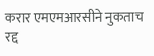करार एमएमआरसीने नुकताच रद्द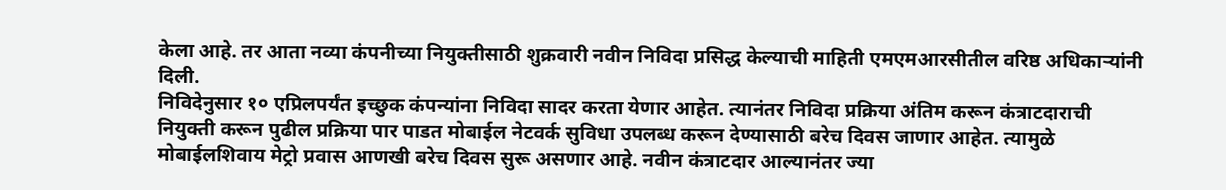केला आहे. तर आता नव्या कंपनीच्या नियुक्तीसाठी शुक्रवारी नवीन निविदा प्रसिद्ध केल्याची माहिती एमएमआरसीतील वरिष्ठ अधिकाऱ्यांनी दिली.
निविदेनुसार १० एप्रिलपर्यंत इच्छुक कंपन्यांना निविदा सादर करता येणार आहेत. त्यानंतर निविदा प्रक्रिया अंतिम करून कंत्राटदाराची नियुक्ती करून पुढील प्रक्रिया पार पाडत मोबाईल नेटवर्क सुविधा उपलब्ध करून देण्यासाठी बरेच दिवस जाणार आहेत. त्यामुळे मोबाईलशिवाय मेट्रो प्रवास आणखी बरेच दिवस सुरू असणार आहे. नवीन कंत्राटदार आल्यानंतर ज्या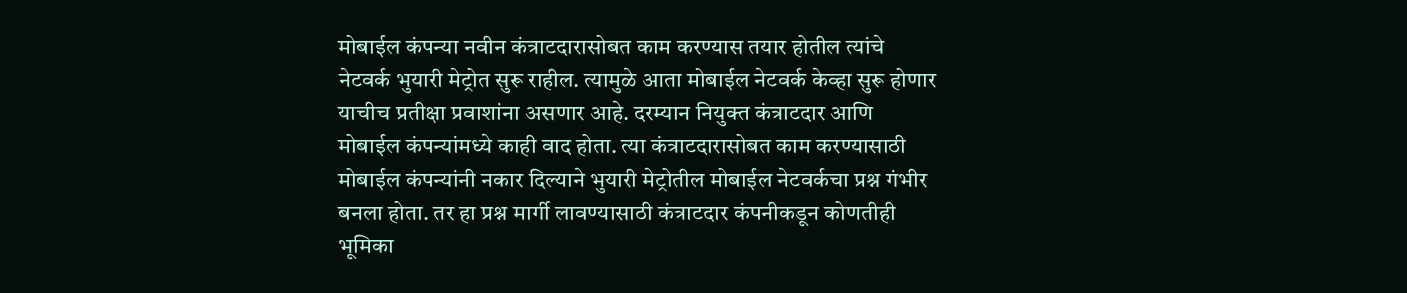मोबाईल कंपन्या नवीन कंत्राटदारासोबत काम करण्यास तयार होतील त्यांचे नेटवर्क भुयारी मेट्रोत सुरू राहील. त्यामुळे आता मोबाईल नेटवर्क केव्हा सुरू होणार याचीच प्रतीक्षा प्रवाशांना असणार आहे. दरम्यान नियुक्त कंत्राटदार आणि मोबाईल कंपन्यांमध्ये काही वाद होता. त्या कंत्राटदारासोबत काम करण्यासाठी मोबाईल कंपन्यांनी नकार दिल्याने भुयारी मेट्रोतील मोबाईल नेटवर्कचा प्रश्न गंभीर बनला होता. तर हा प्रश्न मार्गी लावण्यासाठी कंत्राटदार कंपनीकडून कोणतीही भूमिका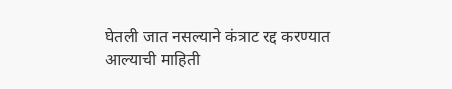घेतली जात नसल्याने कंत्राट रद्द करण्यात आल्याची माहिती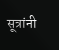सूत्रांनी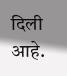दिली आहे.